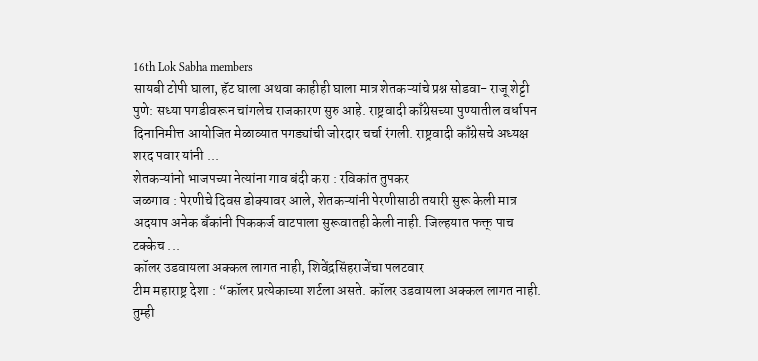16th Lok Sabha members
सायबी टोपी घाला, हॅट घाला अथवा काहीही घाला मात्र शेतकऱ्यांचे प्रश्न सोडवा- राजू शेट्टी
पुणे: सध्या पगडीवरून चांगलेच राजकारण सुरु आहे. राष्ट्रवादी काँग्रेसच्या पुण्यातील वर्धापन दिनानिमीत्त आयोजित मेळाव्यात पगड्यांची जोरदार चर्चा रंगली. राष्ट्रवादी काँग्रेसचे अध्यक्ष शरद पवार यांनी ...
शेतकऱ्यांनो भाजपच्या नेत्यांना गाव बंदी करा : रविकांत तुपकर
जळगाव : पेरणीचे दिवस डोक्यावर आले, शेतकऱ्यांनी पेरणीसाठी तयारी सुरू केली मात्र अदयाप अनेक बँकांनी पिककर्ज वाटपाला सुरूवातही केली नाही. जिल्हयात फक्त् पाच टक्केच ...
कॉलर उडवायला अक्कल लागत नाही, शिवेंद्रसिंहराजेंचा पलटवार
टीम महाराष्ट्र देशा : “कॉलर प्रत्येकाच्या शर्टला असते. कॉलर उडवायला अक्कल लागत नाही. तुम्ही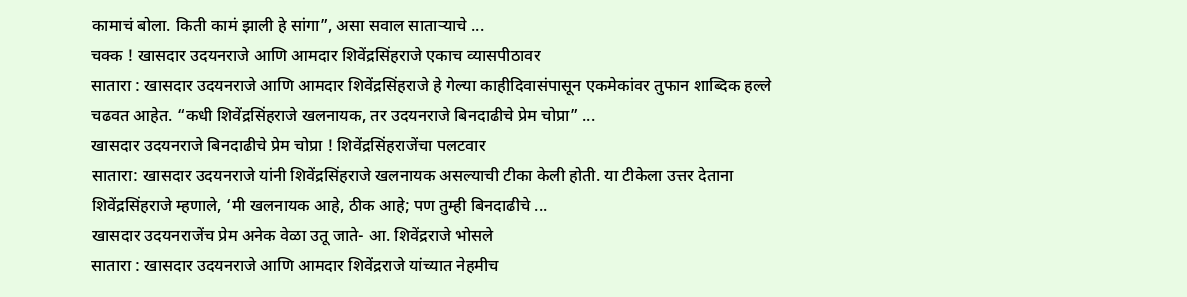कामाचं बोला. किती कामं झाली हे सांगा”, असा सवाल साताऱ्याचे ...
चक्क ! खासदार उदयनराजे आणि आमदार शिवेंद्रसिंहराजे एकाच व्यासपीठावर
सातारा : खासदार उदयनराजे आणि आमदार शिवेंद्रसिंहराजे हे गेल्या काहीदिवासंपासून एकमेकांवर तुफान शाब्दिक हल्ले चढवत आहेत. “कधी शिवेंद्रसिंहराजे खलनायक, तर उदयनराजे बिनदाढीचे प्रेम चोप्रा” ...
खासदार उदयनराजे बिनदाढीचे प्रेम चोप्रा ! शिवेंद्रसिंहराजेंचा पलटवार
सातारा: खासदार उदयनराजे यांनी शिवेंद्रसिंहराजे खलनायक असल्याची टीका केली होती. या टीकेला उत्तर देताना शिवेंद्रसिंहराजे म्हणाले, ‘मी खलनायक आहे, ठीक आहे; पण तुम्ही बिनदाढीचे ...
खासदार उदयनराजेंच प्रेम अनेक वेळा उतू जाते- आ. शिवेंद्रराजे भोसले
सातारा : खासदार उदयनराजे आणि आमदार शिवेंद्रराजे यांच्यात नेहमीच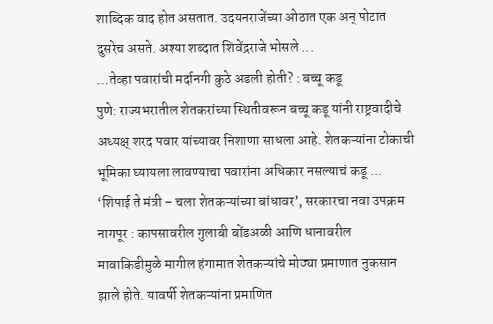शाब्दिक वाद होत असतात. उदयनराजेंच्या ओठात एक अन् पोटात दुसरेच असते. अश्या शब्दात शिवेंद्रराजे भोसले ...
…तेव्हा पवारांची मर्दानगी कुठे अडली होती? : बच्चू कडू
पुणे: राज्यभरातील शेतकरांच्या स्थितीवरून बच्चू कडू यांनी राष्ट्रवादीचे अध्यक्ष् शरद पवार यांच्यावर निशाणा साधला आहे. शेतकऱ्यांना टोकाची भूमिका घ्यायला लावण्याचा पवारांना अधिकार नसल्याचं कडू ...
‘शिपाई ते मंत्री – चला शेतकऱ्यांच्या बांधावर’, सरकारचा नवा उपक्रम
नागपूर : कापसावरील गुलाबी बोंडअळी आणि धानावरील मावाकिडीमुळे मागील हंगामात शेतकऱ्यांचे मोठ्या प्रमाणात नुकसान झाले होते. यावर्षी शेतकऱ्यांना प्रमाणित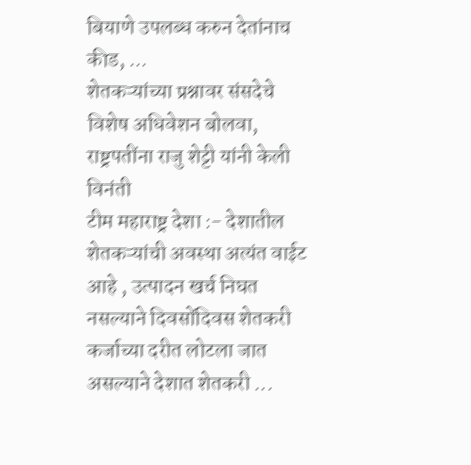बियाणे उपलब्ध करुन देतांनाच कीड, ...
शेतकऱ्यांच्या प्रश्नावर संसदेचे विशेष अधिवेशन बोलवा, राष्ट्रपतींना राजु शेट्टी यांनी केली विनंती
टीम महाराष्ट्र देशा :- देशातील शेतकऱ्यांची अवस्था अत्यंत वाईट आहे , उत्पादन खर्च निघत नसल्याने दिवसोंदिवस शेतकरी कर्जाच्या दरीत लोटला जात असल्याने देशात शेतकरी ...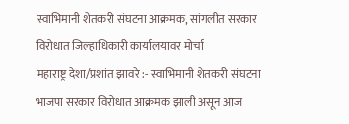स्वाभिमानी शेतकरी संघटना आक्रमक, सांगलीत सरकार विरोधात जिल्हाधिकारी कार्यालयावर मोर्चा
महाराष्ट्र देशा/प्रशांत झावरे :- स्वाभिमानी शेतकरी संघटना भाजपा सरकार विरोधात आक्रमक झाली असून आज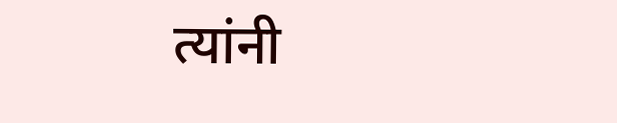त्यांनी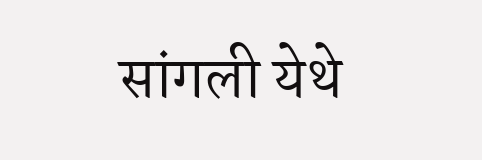सांगली येथे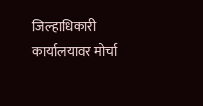जिल्हाधिकारी कार्यालयावर मोर्चा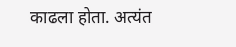काढला होता. अत्यंत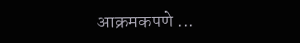आक्रमकपणे ...